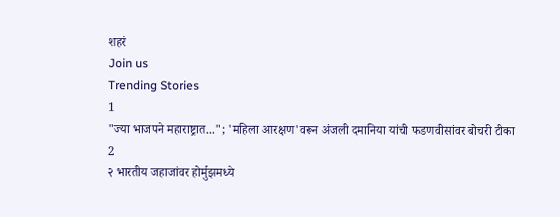शहरं
Join us
Trending Stories
1
"ज्या भाजपने महाराष्ट्रात..."; 'महिला आरक्षण'वरून अंजली दमानिया यांची फडणवीसांवर बोचरी टीका
2
२ भारतीय जहाजांवर होर्मुझमध्ये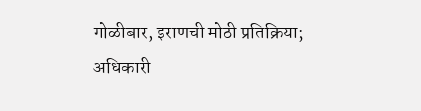गोळीबार, इराणची मोठी प्रतिक्रिया; अधिकारी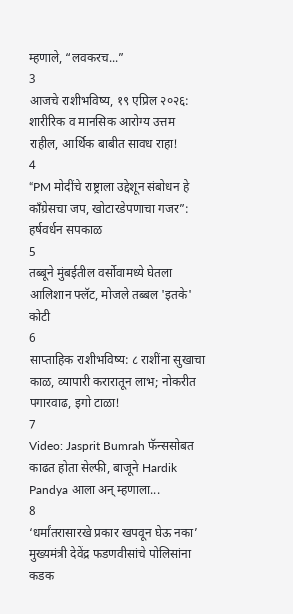म्हणाले, “लवकरच...”
3
आजचे राशीभविष्य, १९ एप्रिल २०२६: शारीरिक व मानसिक आरोग्य उत्तम राहील, आर्थिक बाबीत सावध राहा!
4
“PM मोदींचे राष्ट्राला उद्देशून संबोधन हे काँग्रेसचा जप, खोटारडेपणाचा गजर”: हर्षवर्धन सपकाळ
5
तब्बूने मुंबईतील वर्सोवामध्ये घेतला आलिशान फ्लॅट, मोजले तब्बल 'इतके' कोटी
6
साप्ताहिक राशीभविष्य: ८ राशींना सुखाचा काळ, व्यापारी करारातून लाभ; नोकरीत पगारवाढ, इगो टाळा!
7
Video: Jasprit Bumrah फॅन्ससोबत काढत होता सेल्फी, बाजूने Hardik Pandya आला अन् म्हणाला...
8
‘धर्मांतरासारखे प्रकार खपवून घेऊ नका’ मुख्यमंत्री देवेंद्र फडणवीसांचे पोलिसांना कडक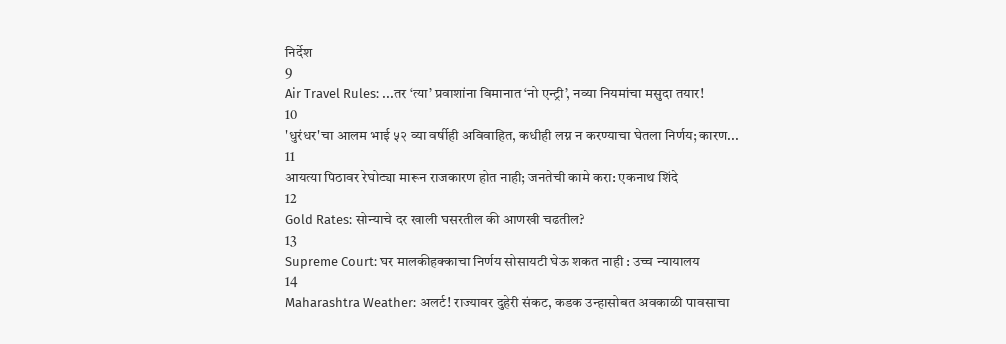निर्देश
9
Air Travel Rules: ...तर ‘त्या’ प्रवाशांना विमानात ‘नो एन्ट्री’, नव्या नियमांचा मसुदा तयार!
10
'धुरंधर'चा आलम भाई ५२ व्या वर्षीही अविवाहित, कधीही लग्न न करण्याचा घेतला निर्णय; कारण...
11
आयत्या पिठावर रेघोट्या मारून राजकारण होत नाही; जनतेची कामे करा: एकनाथ शिंदे
12
Gold Rates: सोन्याचे दर खाली घसरतील की आणखी चढतील?
13
Supreme Court: घर मालकीहक्काचा निर्णय सोसायटी घेऊ शकत नाही : उच्च न्यायालय
14
Maharashtra Weather: अलर्ट! राज्यावर दुहेरी संकट, कडक उन्हासोबत अवकाळी पावसाचा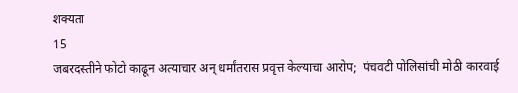शक्यता
15
जबरदस्तीने फोटो काढून अत्याचार अन् धर्मांतरास प्रवृत्त केल्याचा आरोप;  पंचवटी पोलिसांची मोठी कारवाई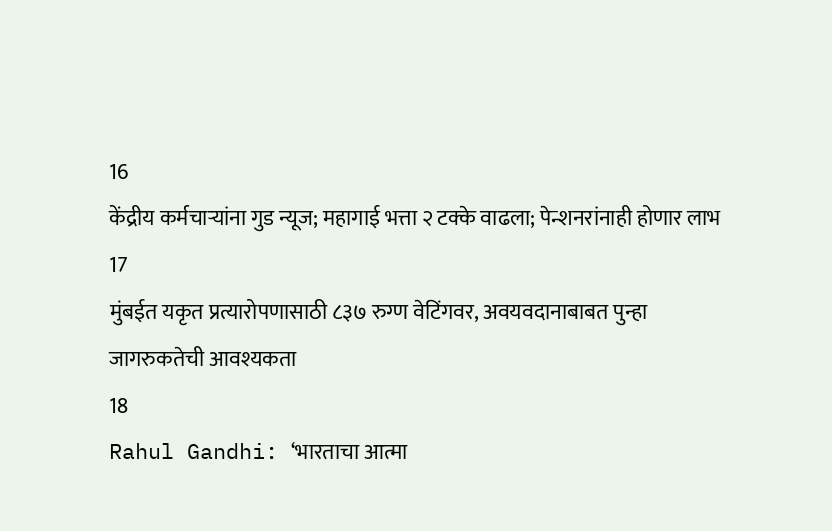16
केंद्रीय कर्मचाऱ्यांना गुड न्यूज; महागाई भत्ता २ टक्के वाढला; पेन्शनरांनाही होणार लाभ
17
मुंबईत यकृत प्रत्यारोपणासाठी ८३७ रुग्ण वेटिंगवर, अवयवदानाबाबत पुन्हा जागरुकतेची आवश्यकता
18
Rahul Gandhi: ‘भारताचा आत्मा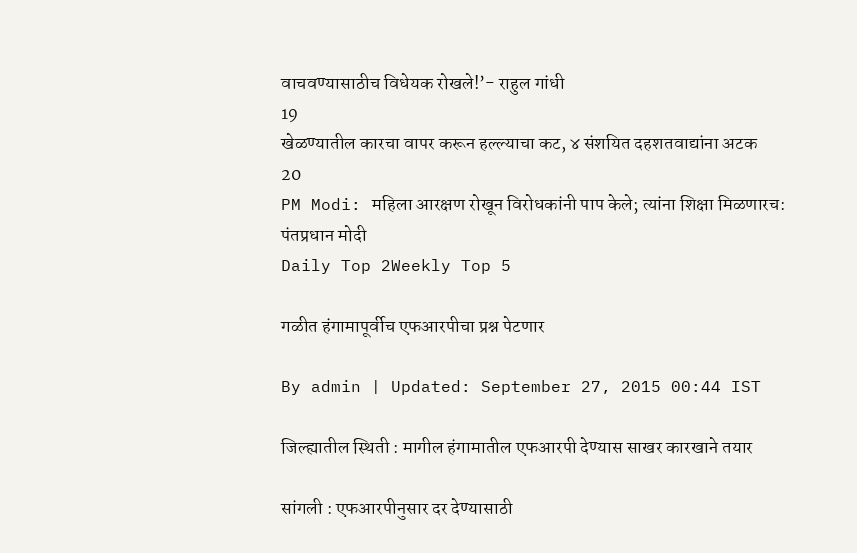वाचवण्यासाठीच विधेयक रोखले!’- राहुल गांधी
19
खेळण्यातील कारचा वापर करून हल्ल्याचा कट, ४ संशयित दहशतवाद्यांना अटक
20
PM Modi: महिला आरक्षण रोखून विरोधकांनी पाप केले; त्यांना शिक्षा मिळणारच: पंतप्रधान मोदी
Daily Top 2Weekly Top 5

गळीत हंगामापूर्वीच एफआरपीचा प्रश्न पेटणार

By admin | Updated: September 27, 2015 00:44 IST

जिल्ह्यातील स्थिती : मागील हंगामातील एफआरपी देण्यास साखर कारखाने तयार

सांगली : एफआरपीनुसार दर देण्यासाठी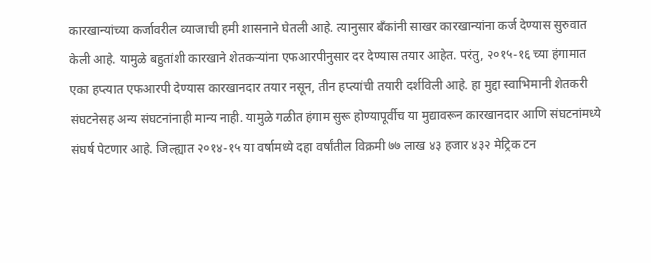कारखान्यांच्या कर्जावरील व्याजाची हमी शासनाने घेतली आहे. त्यानुसार बँकांनी साखर कारखान्यांना कर्ज देण्यास सुरुवात केली आहे. यामुळे बहुतांशी कारखाने शेतकऱ्यांना एफआरपीनुसार दर देण्यास तयार आहेत. परंतु, २०१५-१६ च्या हंगामात एका हप्त्यात एफआरपी देण्यास कारखानदार तयार नसून, तीन हप्त्यांची तयारी दर्शविली आहे. हा मुद्दा स्वाभिमानी शेतकरी संघटनेसह अन्य संघटनांनाही मान्य नाही. यामुळे गळीत हंगाम सुरू होण्यापूर्वीच या मुद्यावरून कारखानदार आणि संघटनांमध्ये संघर्ष पेटणार आहे. जिल्ह्यात २०१४-१५ या वर्षामध्ये दहा वर्षांतील विक्रमी ७७ लाख ४३ हजार ४३२ मेट्रिक टन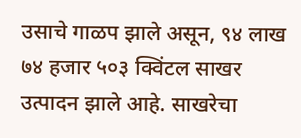उसाचे गाळप झाले असून, ९४ लाख ७४ हजार ५०३ क्विंटल साखर उत्पादन झाले आहे. साखरेचा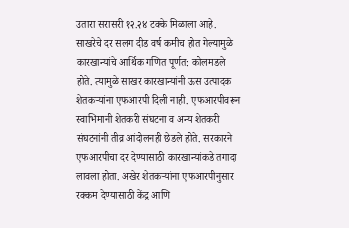उतारा सरासरी १२.२४ टक्के मिळाला आहे. साखरेचे दर सलग दीड वर्ष कमीच होत गेल्यामुळे कारखान्यांचे आर्थिक गणित पूर्णत: कोलमडले होते. त्यामुळे साखर कारखान्यांनी ऊस उत्पादक शेतकऱ्यांना एफआरपी दिली नाही. एफआरपीवरून स्वाभिमानी शेतकरी संघटना व अन्य शेतकरी संघटनांनी तीव्र आंदोलनही छेडले होते. सरकारने एफआरपीचा दर देण्यासाठी कारखान्यांकडे तगादा लावला होता. अखेर शेतकऱ्यांना एफआरपीनुसार रक्कम देण्यासाठी केंद्र आणि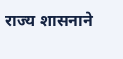राज्य शासनाने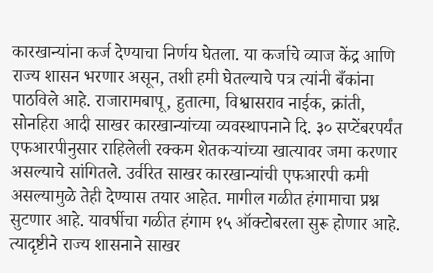कारखान्यांना कर्ज देण्याचा निर्णय घेतला. या कर्जाचे व्याज केंद्र आणि राज्य शासन भरणार असून, तशी हमी घेतल्याचे पत्र त्यांनी बँकांना पाठविले आहे. राजारामबापू, हुतात्मा, विश्वासराव नाईक, क्रांती, सोनहिरा आदी साखर कारखान्यांच्या व्यवस्थापनाने दि. ३० सप्टेंबरपर्यंत एफआरपीनुसार राहिलेली रक्कम शेतकऱ्यांच्या खात्यावर जमा करणार असल्याचे सांगितले. उर्वरित साखर कारखान्यांची एफआरपी कमी असल्यामुळे तेही देण्यास तयार आहेत. मागील गळीत हंगामाचा प्रश्न सुटणार आहे. यावर्षीचा गळीत हंगाम १५ ऑक्टोबरला सुरू होणार आहे. त्यादृष्टीने राज्य शासनाने साखर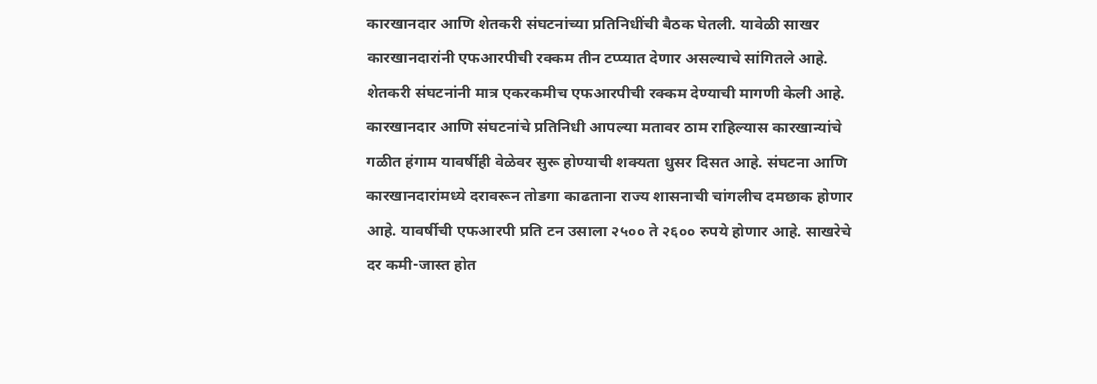कारखानदार आणि शेतकरी संघटनांच्या प्रतिनिधींची बैठक घेतली. यावेळी साखर कारखानदारांनी एफआरपीची रक्कम तीन टप्प्यात देणार असल्याचे सांगितले आहे. शेतकरी संघटनांनी मात्र एकरकमीच एफआरपीची रक्कम देण्याची मागणी केली आहे. कारखानदार आणि संघटनांचे प्रतिनिधी आपल्या मतावर ठाम राहिल्यास कारखान्यांचे गळीत हंगाम यावर्षीही वेळेवर सुरू होण्याची शक्यता धुसर दिसत आहे. संघटना आणि कारखानदारांमध्ये दरावरून तोडगा काढताना राज्य शासनाची चांगलीच दमछाक होणार आहे. यावर्षीची एफआरपी प्रति टन उसाला २५०० ते २६०० रुपये होणार आहे. साखरेचे दर कमी-जास्त होत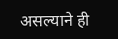असल्याने ही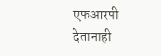एफआरपी देतानाही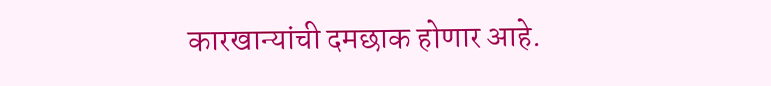कारखान्यांची दमछाक होणार आहे.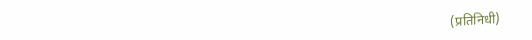(प्रतिनिधी)